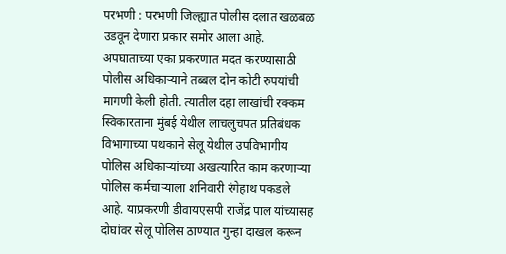परभणी : परभणी जिल्ह्यात पोलीस दलात खळबळ उडवून देणारा प्रकार समोर आला आहे. अपघाताच्या एका प्रकरणात मदत करण्यासाठी पोलीस अधिकाऱ्याने तब्बल दोन कोटी रुपयांची मागणी केली होती. त्यातील दहा लाखांची रक्कम स्विकारताना मुंबई येथील लाचलुचपत प्रतिबंधक विभागाच्या पथकाने सेलू येथील उपविभागीय पोलिस अधिकाऱ्यांच्या अखत्यारित काम करणाऱ्या पोलिस कर्मचाऱ्याला शनिवारी रंगेहाथ पकडले आहे. याप्रकरणी डीवायएसपी राजेंद्र पाल यांच्यासह दोघांवर सेलू पोलिस ठाण्यात गुन्हा दाखल करून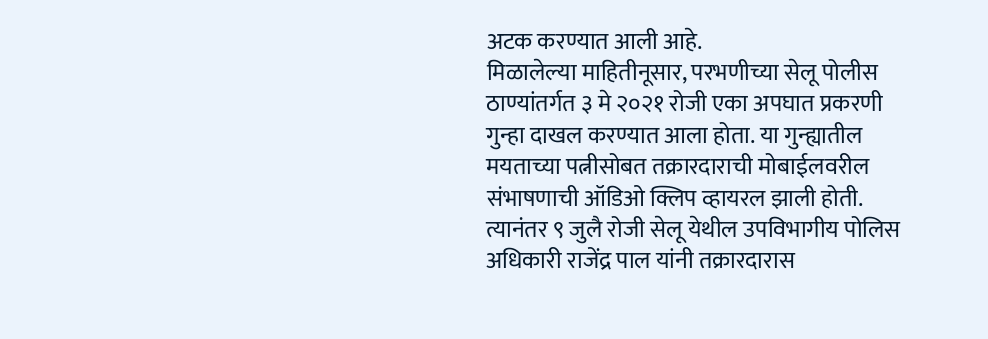अटक करण्यात आली आहे.
मिळालेल्या माहितीनूसार, परभणीच्या सेलू पोलीस ठाण्यांतर्गत ३ मे २०२१ रोजी एका अपघात प्रकरणी गुन्हा दाखल करण्यात आला होता. या गुन्ह्यातील मयताच्या पत्नीसोबत तक्रारदाराची मोबाईलवरील संभाषणाची ऑडिओ क्लिप व्हायरल झाली होती. त्यानंतर ९ जुलै रोजी सेलू येथील उपविभागीय पोलिस अधिकारी राजेंद्र पाल यांनी तक्रारदारास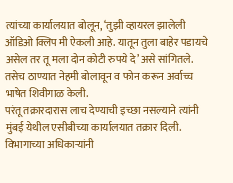त्यांच्या कार्यालयात बोलून, ‘तुझी व्हायरल झालेली ऑडिओ क्लिप मी ऐकली आहे. यातून तुला बाहेर पडायचे असेल तर तू मला दोन कोटी रुपये दे’ असे सांगितले. तसेच ठाण्यात नेहमी बोलावून व फोन करून अर्वाच्च भाषेत शिवीगाळ केली.
परंतू तक्रारदारास लाच देण्याची इच्छा नसल्याने त्यांनी मुंबई येथील एसीबीच्या कार्यालयात तक्रार दिली. विभागाच्या अधिकाऱ्यांनी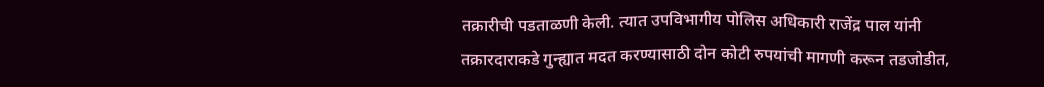तक्रारीची पडताळणी केली. त्यात उपविभागीय पोलिस अधिकारी राजेंद्र पाल यांनी तक्रारदाराकडे गुन्ह्यात मदत करण्यासाठी दोन कोटी रुपयांची मागणी करून तडजोडीत,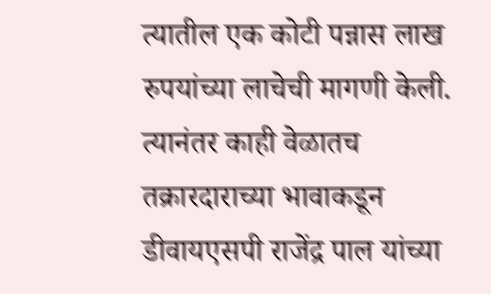त्यातील एक कोटी पन्नास लाख रुपयांच्या लाचेची मागणी केली.
त्यानंतर काही वेळातच तक्रारदाराच्या भावाकडून डीवायएसपी राजेंद्र पाल यांच्या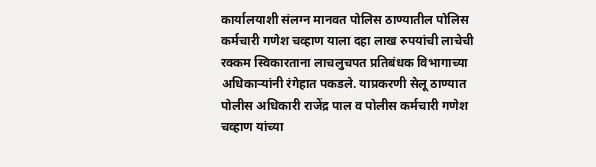कार्यालयाशी संलग्न मानवत पोलिस ठाण्यातील पोलिस कर्मचारी गणेश चव्हाण याला दहा लाख रुपयांची लाचेची रक्कम स्विकारताना लाचलुचपत प्रतिबंधक विभागाच्या अधिकाऱ्यांनी रंगेहात पकडले. याप्रकरणी सेलू ठाण्यात पोलीस अधिकारी राजेंद्र पाल व पोलीस कर्मचारी गणेश चव्हाण यांच्या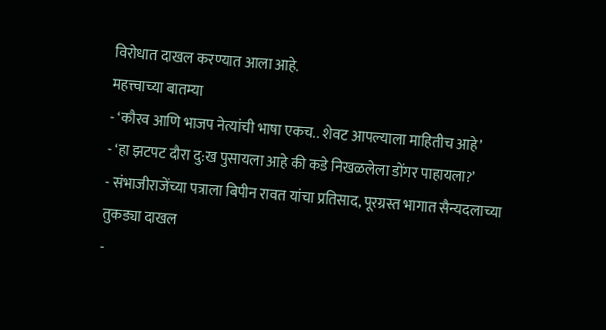विरोधात दाखल करण्यात आला आहे.
महत्त्वाच्या बातम्या
- ‘कौरव आणि भाजप नेत्यांची भाषा एकच.. शेवट आपल्याला माहितीच आहे’
- ‘हा झटपट दौरा दु:ख पुसायला आहे की कडे निखळलेला डोंगर पाहायला?’
- संभाजीराजेंच्या पत्राला बिपीन रावत यांचा प्रतिसाद, पूरग्रस्त भागात सैन्यदलाच्या तुकड्या दाखल
-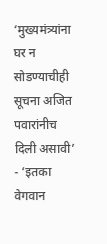‘मुख्यमंत्र्यांना घर न सोडण्याचीही सूचना अजित पवारांनीच दिली असावी’
- ‘इतका वेगवान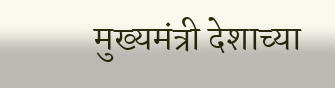मुख्यमंत्री देशाच्या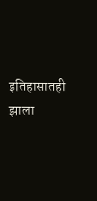इतिहासातही झाला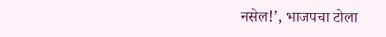नसेल!’, भाजपचा टोला